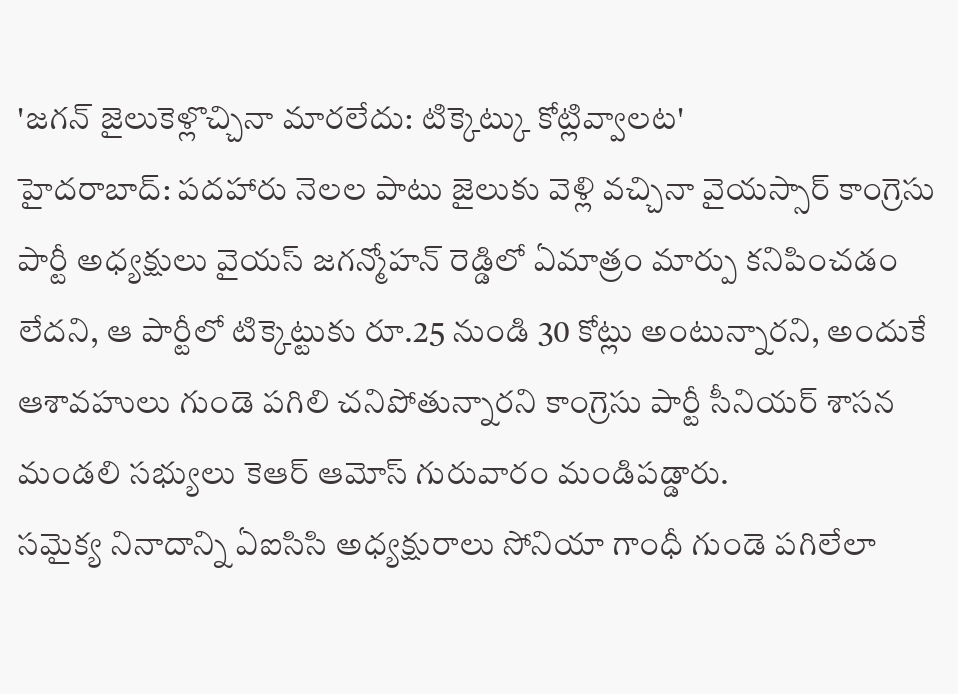'జగన్ జైలుకెళ్లొచ్చినా మారలేదు: టిక్కెట్కు కోట్లివ్వాలట'
హైదరాబాద్: పదహారు నెలల పాటు జైలుకు వెళ్లి వచ్చినా వైయస్సార్ కాంగ్రెసు పార్టీ అధ్యక్షులు వైయస్ జగన్మోహన్ రెడ్డిలో ఏమాత్రం మార్పు కనిపించడం లేదని, ఆ పార్టీలో టిక్కెట్టుకు రూ.25 నుండి 30 కోట్లు అంటున్నారని, అందుకే ఆశావహులు గుండె పగిలి చనిపోతున్నారని కాంగ్రెసు పార్టీ సీనియర్ శాసన మండలి సభ్యులు కెఆర్ ఆమోస్ గురువారం మండిపడ్డారు.
సమైక్య నినాదాన్ని ఏఐసిసి అధ్యక్షురాలు సోనియా గాంధీ గుండె పగిలేలా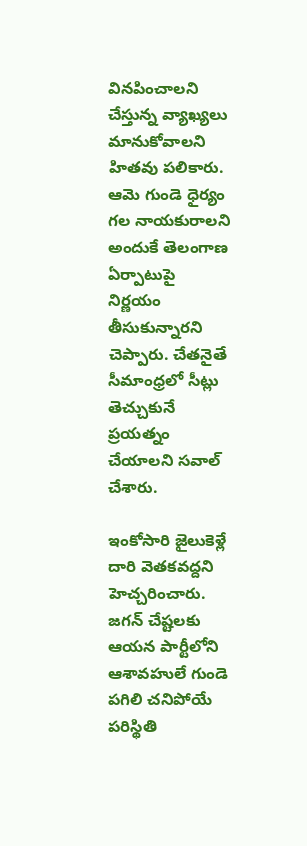వినపించాలని చేస్తున్న వ్యాఖ్యలు మానుకోవాలని హితవు పలికారు. ఆమె గుండె ధైర్యం గల నాయకురాలని అందుకే తెలంగాణ ఏర్పాటుపై నిర్ణయం తీసుకున్నారని చెప్పారు. చేతనైతే సీమాంధ్రలో సీట్లు తెచ్చుకునే ప్రయత్నం చేయాలని సవాల్ చేశారు.

ఇంకోసారి జైలుకెళ్లే దారి వెతకవద్దని హెచ్చరించారు. జగన్ చేష్టలకు ఆయన పార్టీలోని ఆశావహులే గుండె పగిలి చనిపోయే పరిస్థితి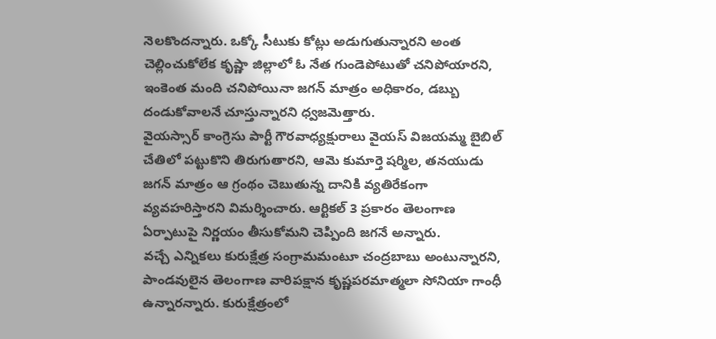నెలకొందన్నారు. ఒక్కో సీటుకు కోట్లు అడుగుతున్నారని అంత చెల్లించుకోలేక కృష్ణా జిల్లాలో ఓ నేత గుండెపోటుతో చనిపోయారని, ఇంకెంత మంది చనిపోయినా జగన్ మాత్రం అధికారం, డబ్బు దండుకోవాలనే చూస్తున్నారని ధ్వజమెత్తారు.
వైయస్సార్ కాంగ్రెసు పార్టీ గౌరవాధ్యక్షురాలు వైయస్ విజయమ్మ బైబిల్ చేతిలో పట్టుకొని తిరుగుతారని, ఆమె కుమార్తె షర్మిల, తనయుడు జగన్ మాత్రం ఆ గ్రంథం చెబుతున్న దానికి వ్యతిరేకంగా వ్యవహరిస్తారని విమర్శించారు. ఆర్టికల్ 3 ప్రకారం తెలంగాణ ఏర్పాటుపై నిర్ణయం తీసుకోమని చెప్పింది జగనే అన్నారు.
వచ్చే ఎన్నికలు కురుక్షేత్ర సంగ్రామమంటూ చంద్రబాబు అంటున్నారని, పాండవులైన తెలంగాణ వారిపక్షాన కృష్ణపరమాత్మలా సోనియా గాంధీ ఉన్నారన్నారు. కురుక్షేత్రంలో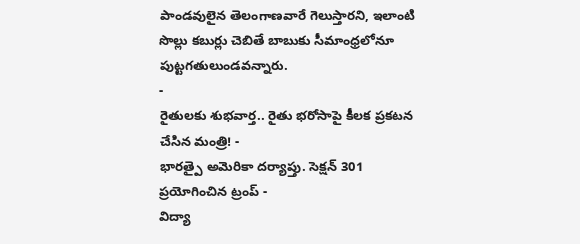పాండవులైన తెలంగాణవారే గెలుస్తారని, ఇలాంటి సొల్లు కబుర్లు చెబితే బాబుకు సీమాంధ్రలోనూ పుట్టగతులుండవన్నారు.
-
రైతులకు శుభవార్త.. రైతు భరోసాపై కీలక ప్రకటన చేసిన మంత్రి! -
భారత్పై అమెరికా దర్యాప్తు. సెక్షన్ 301 ప్రయోగించిన ట్రంప్ -
విద్యా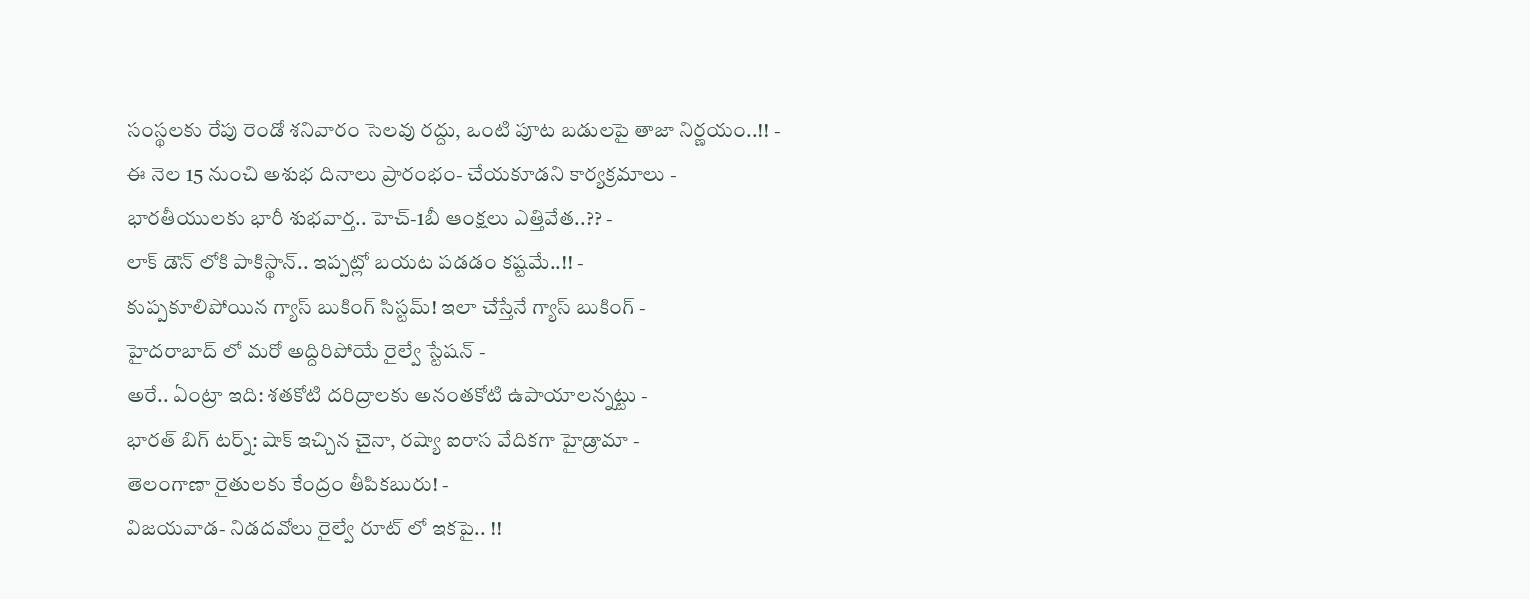సంస్థలకు రేపు రెండో శనివారం సెలవు రద్దు, ఒంటి పూట బడులపై తాజా నిర్ణయం..!! -
ఈ నెల 15 నుంచి అశుభ దినాలు ప్రారంభం- చేయకూడని కార్యక్రమాలు -
భారతీయులకు భారీ శుభవార్త.. హెచ్-1బీ ఆంక్షలు ఎత్తివేత..?? -
లాక్ డౌన్ లోకి పాకిస్థాన్.. ఇప్పట్లో బయట పడడం కష్టమే..!! -
కుప్పకూలిపోయిన గ్యాస్ బుకింగ్ సిస్టమ్! ఇలా చేస్తేనే గ్యాస్ బుకింగ్ -
హైదరాబాద్ లో మరో అద్దిరిపోయే రైల్వే స్టేషన్ -
అరే.. ఏంట్రా ఇది: శతకోటి దరిద్రాలకు అనంతకోటి ఉపాయాలన్నట్టు -
భారత్ బిగ్ టర్న్: షాక్ ఇచ్చిన చైనా, రష్యా ఐరాస వేదికగా హైడ్రామా -
తెలంగాణా రైతులకు కేంద్రం తీపికబురు! -
విజయవాడ- నిడదవోలు రైల్వే రూట్ లో ఇకపై.. !!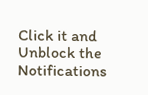Click it and Unblock the Notifications